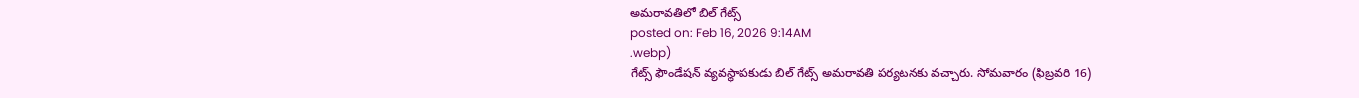అమరావతిలో బిల్ గేట్స్
posted on: Feb 16, 2026 9:14AM
.webp)
గేట్స్ ఫౌండేషన్ వ్యవస్థాపకుడు బిల్ గేట్స్ అమరావతి పర్యటనకు వచ్చారు. సోమవారం (ఫిబ్రవరి 16)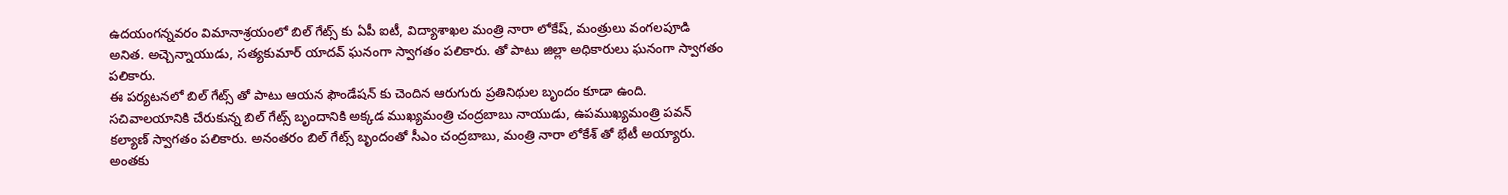ఉదయంగన్నవరం విమానాశ్రయంలో బిల్ గేట్స్ కు ఏపీ ఐటీ, విద్యాశాఖల మంత్రి నారా లోకేష్, మంత్రులు వంగలపూడి అనిత. అచ్చెన్నాయుడు, సత్యకుమార్ యాదవ్ ఘనంగా స్వాగతం పలికారు. తో పాటు జిల్లా అధికారులు ఘనంగా స్వాగతం పలికారు.
ఈ పర్యటనలో బిల్ గేట్స్ తో పాటు ఆయన ఫౌండేషన్ కు చెందిన ఆరుగురు ప్రతినిథుల బృందం కూడా ఉంది. సచివాలయానికి చేరుకున్న బిల్ గేట్స్ బృందానికి అక్కడ ముఖ్యమంత్రి చంద్రబాబు నాయుడు, ఉపముఖ్యమంత్రి పవన్ కల్యాణ్ స్వాగతం పలికారు. అనంతరం బిల్ గేట్స్ బృందంతో సీఎం చంద్రబాబు, మంత్రి నారా లోకేశ్ తో భేటీ అయ్యారు. అంతకు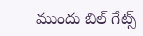ముందు బిల్ గేట్స్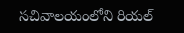సచివాలయంలోని రియల్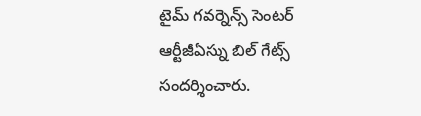టైమ్ గవర్నెన్స్ సెంటర్ ఆర్టీజీఏస్ను బిల్ గేట్స్ సందర్శించారు.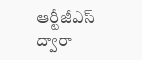ఆర్టీజీఎస్ ద్వారా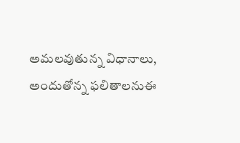అమలవుతున్న విధానాలు, అందుతోన్న ఫలితాలనుఈ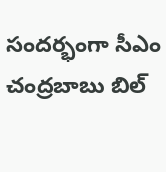సందర్భంగా సీఎం చంద్రబాబు బిల్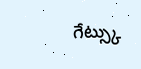గేట్స్కు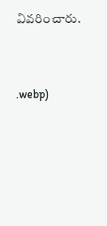వివరించారు.




.webp)